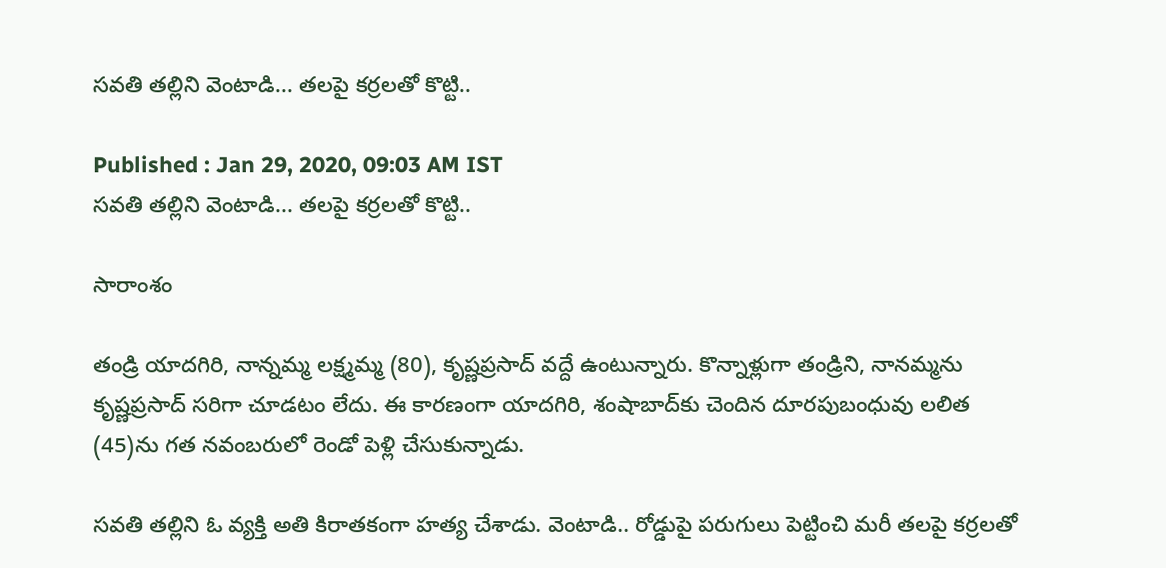సవతి తల్లిని వెంటాడి... తలపై కర్రలతో కొట్టి..

Published : Jan 29, 2020, 09:03 AM IST
సవతి తల్లిని వెంటాడి... తలపై కర్రలతో కొట్టి..

సారాంశం

తండ్రి యాదగిరి, నాన్నమ్మ లక్ష్మమ్మ (80), కృష్ణప్రసాద్‌ వద్దే ఉంటున్నారు. కొన్నాళ్లుగా తండ్రిని, నానమ్మను కృష్ణప్రసాద్‌ సరిగా చూడటం లేదు. ఈ కారణంగా యాదగిరి, శంషాబాద్‌కు చెందిన దూరపుబంధువు లలిత (45)ను గత నవంబరులో రెండో పెళ్లి చేసుకున్నాడు.

సవతి తల్లిని ఓ వ్యక్తి అతి కిరాతకంగా హత్య చేశాడు. వెంటాడి.. రోడ్డుపై పరుగులు పెట్టించి మరీ తలపై కర్రలతో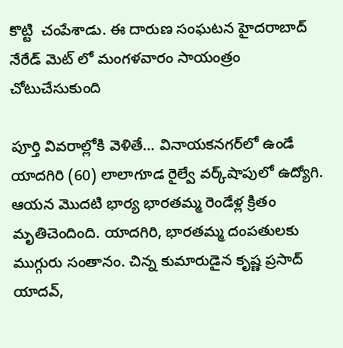కొట్టి  చంపేశాడు. ఈ దారుణ సంఘటన హైదరాబాద్ నేరేడ్ మెట్ లో మంగళవారం సాయంత్రం  చోటుచేసుకుంది

పూర్తి వివరాల్లోకి వెళితే... వినాయకనగర్‌లో ఉండే యాదగిరి (60) లాలాగూడ రైల్వే వర్క్‌షాపులో ఉద్యోగి. ఆయన మొదటి భార్య భారతమ్మ రెండేళ్ల క్రితం మృతిచెందింది. యాదగిరి, భారతమ్మ దంపతులకు ముగ్గురు సంతానం. చిన్న కుమారుడైన కృష్ణ ప్రసాద్‌ యాదవ్‌,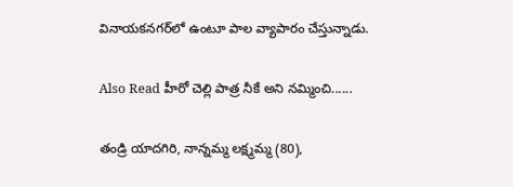వినాయకనగర్‌లో ఉంటూ పాల వ్యాపారం చేస్తున్నాడు.

Also Read హీరో చెల్లి పాత్ర నీకే అని నమ్మించి......

తండ్రి యాదగిరి, నాన్నమ్మ లక్ష్మమ్మ (80),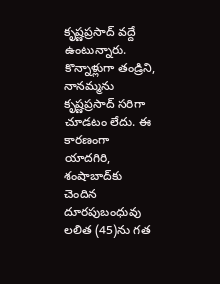కృష్ణప్రసాద్‌ వద్దే ఉంటున్నారు. కొన్నాళ్లుగా తండ్రిని, నానమ్మను కృష్ణప్రసాద్‌ సరిగా చూడటం లేదు. ఈ కారణంగా యాదగిరి, శంషాబాద్‌కు చెందిన దూరపుబంధువు లలిత (45)ను గత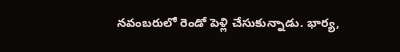నవంబరులో రెండో పెళ్లి చేసుకున్నాడు. భార్య,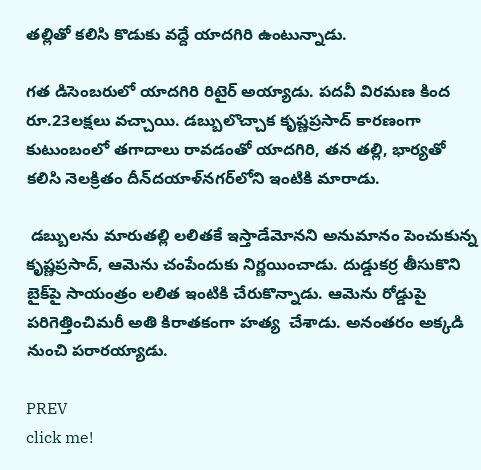తల్లితో కలిసి కొడుకు వద్దే యాదగిరి ఉంటున్నాడు.

గత డిసెంబరులో యాదగిరి రిటైర్‌ అయ్యాడు. పదవీ విరమణ కింద రూ.23లక్షలు వచ్చాయి. డబ్బులొచ్చాక కృష్ణప్రసాద్‌ కారణంగా కుటుంబంలో తగాదాలు రావడంతో యాదగిరి, తన తల్లి, భార్యతో కలిసి నెలక్రితం దీన్‌దయాళ్‌నగర్‌లోని ఇంటికి మారాడు.

 డబ్బులను మారుతల్లి లలితకే ఇస్తాడేమోనని అనుమానం పెంచుకున్న కృష్ణప్రసాద్‌, ఆమెను చంపేందుకు నిర్ణయించాడు. దుడ్డుకర్ర తీసుకొని బైక్‌పై సాయంత్రం లలిత ఇంటికి చేరుకొన్నాడు. ఆమెను రోడ్డుపై పరిగెత్తించిమరీ అతి కిరాతకంగా హత్య  చేశాడు. అనంతరం అక్కడి నుంచి పరారయ్యాడు.

PREV
click me!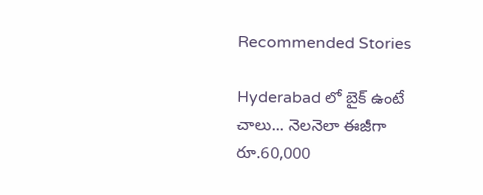Recommended Stories

Hyderabad లో బైక్ ఉంటే చాలు... నెలనెలా ఈజీగా రూ.60,000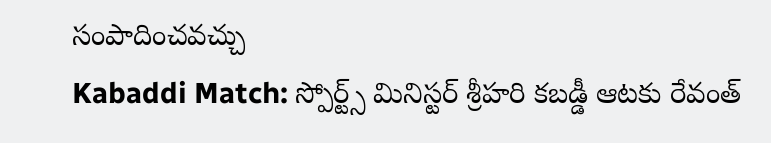సంపాదించవచ్చు
Kabaddi Match: స్పోర్ట్స్ మినిస్టర్ శ్రీహరి కబడ్డీ ఆటకు రేవంత్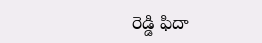రెడ్డి ఫిదా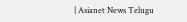| Asianet News Telugu